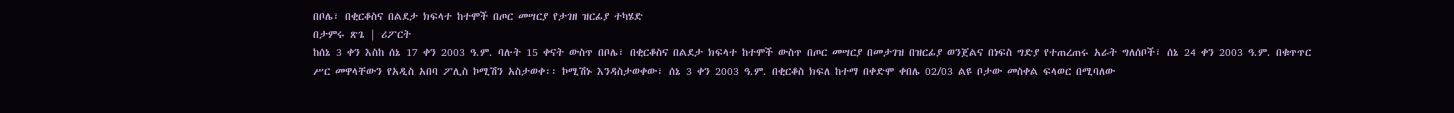በቦሌ፣ በቂርቆስና በልደታ ክፍላተ ከተሞች በጦር መሣርያ የታገዘ ዝርፊያ ተካሄድ
በታምሩ ጽጌ | ሪፖርት
ከሰኔ 3 ቀን እስከ ሰኔ 17 ቀን 2003 ዓ.ም. ባሉት 15 ቀናት ውስጥ በቦሌ፣ በቂርቆስና በልደታ ክፍላተ ከተሞች ውስጥ በጦር መሣርያ በመታገዝ በዝርፊያ ወንጀልና በነፍስ ግድያ የተጠረጠሩ አራት ግለሰቦች፣ ሰኔ 24 ቀን 2003 ዓ.ም. በቁጥጥር ሥር መዋላቸውን የአዲስ አበባ ፖሊስ ኮሚሽን አስታወቀ፡፡ ኮሚሽኑ እንዳስታወቀው፣ ሰኔ 3 ቀን 2003 ዓ.ም. በቂርቆስ ክፍለ ከተማ በቀድሞ ቀበሌ 02/03 ልዩ ቦታው መስቀል ፍላወር በሚባለው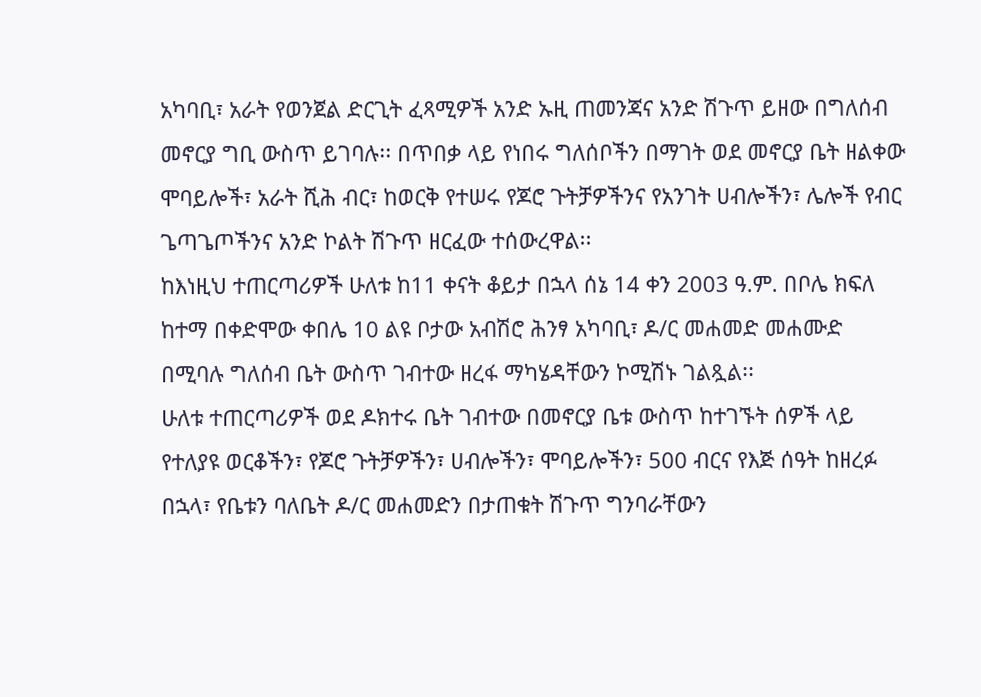አካባቢ፣ አራት የወንጀል ድርጊት ፈጻሚዎች አንድ ኡዚ ጠመንጃና አንድ ሽጉጥ ይዘው በግለሰብ መኖርያ ግቢ ውስጥ ይገባሉ፡፡ በጥበቃ ላይ የነበሩ ግለሰቦችን በማገት ወደ መኖርያ ቤት ዘልቀው ሞባይሎች፣ አራት ሺሕ ብር፣ ከወርቅ የተሠሩ የጆሮ ጉትቻዎችንና የአንገት ሀብሎችን፣ ሌሎች የብር ጌጣጌጦችንና አንድ ኮልት ሽጉጥ ዘርፈው ተሰውረዋል፡፡
ከእነዚህ ተጠርጣሪዎች ሁለቱ ከ11 ቀናት ቆይታ በኋላ ሰኔ 14 ቀን 2003 ዓ.ም. በቦሌ ክፍለ ከተማ በቀድሞው ቀበሌ 10 ልዩ ቦታው አብሽሮ ሕንፃ አካባቢ፣ ዶ/ር መሐመድ መሐሙድ በሚባሉ ግለሰብ ቤት ውስጥ ገብተው ዘረፋ ማካሄዳቸውን ኮሚሽኑ ገልጿል፡፡
ሁለቱ ተጠርጣሪዎች ወደ ዶክተሩ ቤት ገብተው በመኖርያ ቤቱ ውስጥ ከተገኙት ሰዎች ላይ የተለያዩ ወርቆችን፣ የጆሮ ጉትቻዎችን፣ ሀብሎችን፣ ሞባይሎችን፣ 500 ብርና የእጅ ሰዓት ከዘረፉ በኋላ፣ የቤቱን ባለቤት ዶ/ር መሐመድን በታጠቁት ሽጉጥ ግንባራቸውን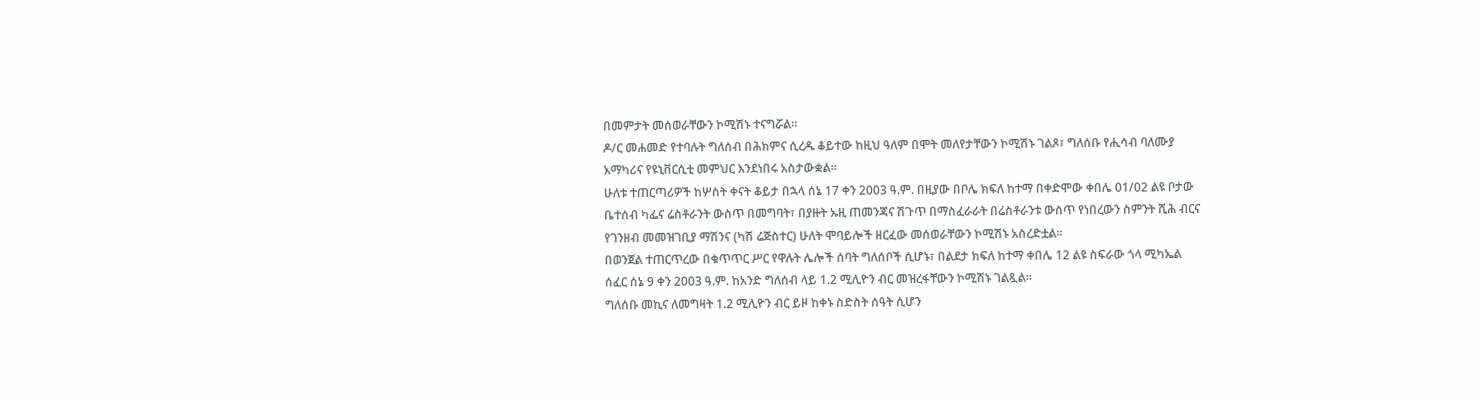በመምታት መሰወራቸውን ኮሚሽኑ ተናግሯል፡፡
ዶ/ር መሐመድ የተባሉት ግለሰብ በሕክምና ሲረዱ ቆይተው ከዚህ ዓለም በሞት መለየታቸውን ኮሚሽኑ ገልጾ፣ ግለሰቡ የሒሳብ ባለሙያ አማካሪና የዩኒቨርሲቲ መምህር እንደነበሩ አስታውቋል፡፡
ሁለቱ ተጠርጣሪዎች ከሦስት ቀናት ቆይታ በኋላ ሰኔ 17 ቀን 2003 ዓ.ም. በዚያው በቦሌ ክፍለ ከተማ በቀድሞው ቀበሌ 01/02 ልዩ ቦታው ቤተሰብ ካፌና ሬስቶራንት ውስጥ በመግባት፣ በያዙት ኡዚ ጠመንጃና ሽጉጥ በማስፈራራት በሬስቶራንቱ ውስጥ የነበረውን ስምንት ሺሕ ብርና የገንዘብ መመዝገቢያ ማሽንና (ካሽ ሬጅስተር) ሁለት ሞባይሎች ዘርፈው መሰወራቸውን ኮሚሽኑ አስረድቷል፡፡
በወንጀል ተጠርጥረው በቁጥጥር ሥር የዋሉት ሌሎች ሰባት ግለሰቦች ሲሆኑ፣ በልደታ ክፍለ ከተማ ቀበሌ 12 ልዩ ስፍራው ጎላ ሚካኤል ሰፈር ሰኔ 9 ቀን 2003 ዓ.ም. ከአንድ ግለሰብ ላይ 1.2 ሚሊዮን ብር መዝረፋቸውን ኮሚሽኑ ገልጿል፡፡
ግለሰቡ መኪና ለመግዛት 1.2 ሚሊዮን ብር ይዞ ከቀኑ ስድስት ሰዓት ሲሆን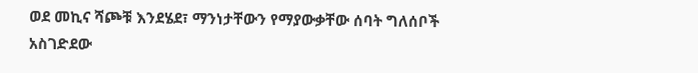ወደ መኪና ሻጮቹ እንደሄደ፣ ማንነታቸውን የማያውቃቸው ሰባት ግለሰቦች አስገድደው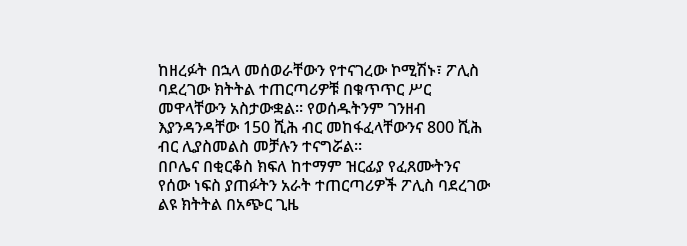ከዘረፉት በኋላ መሰወራቸውን የተናገረው ኮሚሽኑ፣ ፖሊስ ባደረገው ክትትል ተጠርጣሪዎቹ በቁጥጥር ሥር መዋላቸውን አስታውቋል፡፡ የወሰዱትንም ገንዘብ እያንዳንዳቸው 150 ሺሕ ብር መከፋፈላቸውንና 800 ሺሕ ብር ሊያስመልስ መቻሉን ተናግሯል፡፡
በቦሌና በቂርቆስ ክፍለ ከተማም ዝርፊያ የፈጸሙትንና የሰው ነፍስ ያጠፉትን አራት ተጠርጣሪዎች ፖሊስ ባደረገው ልዩ ክትትል በአጭር ጊዜ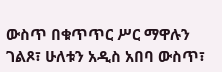ውስጥ በቁጥጥር ሥር ማዋሉን ገልጾ፣ ሁለቱን አዲስ አበባ ውስጥ፣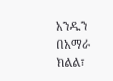አንዱን በአማራ ክልል፣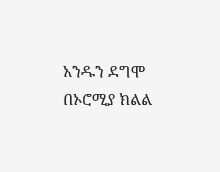አንዱን ደግሞ በኦሮሚያ ክልል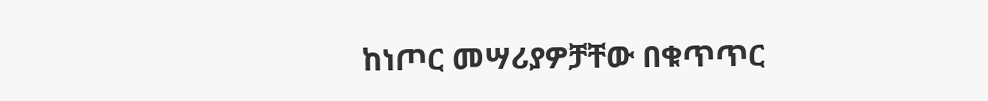ከነጦር መሣሪያዎቻቸው በቁጥጥር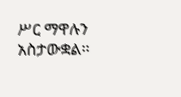ሥር ማዋሉን አስታውቋል፡፡